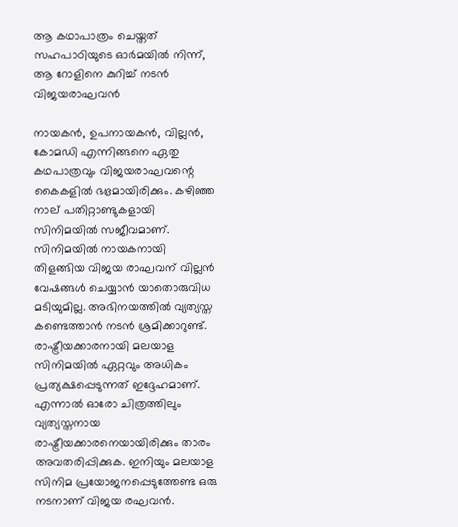ആ കഥാപാത്രം ചെയ്തത് സഹപാഠിയുടെ ഓർമയിൽ നിന്ന്, ആ റോളിനെ കുറിച്ച് നടൻ വിജയരാഘവൻ

നായകൻ, ഉപനായകൻ, വില്ലൻ, കോമഡി എന്നിങ്ങനെ ഏതു കഥപാത്രവും വിജയരാഘവന്റെ കൈകളിൽ ഭഭ്രമായിരിക്കും. കഴിഞ്ഞ നാല് പതിറ്റാണ്ടുകളായി സിനിമയിൽ സജീവമാണ്. സിനിമയിൽ നായകനായി തിളങ്ങിയ വിജയ രാഘവന് വില്ലൻ വേഷങ്ങൾ ചെയ്യാൻ യാതൊരുവിധ മടിയുമില്ല. അഭിനയത്തിൽ വ്യത്യസ്ത കണ്ടെത്താൻ നടൻ ശ്രമിക്കാറുണ്ട്. രാഷ്ട്രീയക്കാരനായി മലയാള സിനിമയിൽ ഏറ്റവും അധികം പ്രത്യക്ഷപ്പെടുന്നത് ഇദ്ദേഹമാണ്. എന്നാൽ ഓരോ ചിത്രത്തിലും വ്യത്യസ്തനായ രാഷ്ട്രീയക്കാരനെയായിരിക്കും താരം അവതരിപ്പിക്കുക. ഇനിയും മലയാള സിനിമ പ്രയോജനപ്പെടുത്തേണ്ട ഒരു നടനാണ് വിജയ രഘവൻ.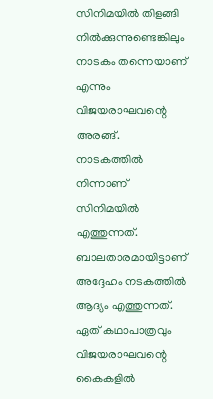സിനിമയിൽ തിളങ്ങി നിൽക്കുന്നുണ്ടെങ്കിലും നാടകം തന്നെയാണ് എന്നും വിജയരാഘവന്റെ അരങ്ങ്. നാടകത്തിൽ നിന്നാണ് സിനിമയിൽ എത്തുന്നത്. ബാലതാരമായിട്ടാണ് അദ്ദേഹം നടകത്തിൽ ആദ്യം എത്തുന്നത്. ഏത് കഥാപാത്രവും വിജയരാഘവന്റെ കൈകളിൽ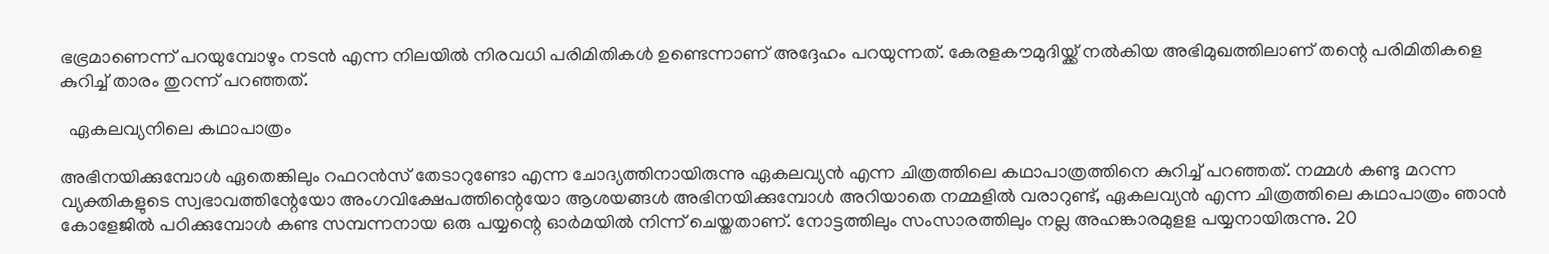ഭഭ്രമാണെന്ന് പറയുമ്പോഴും നടൻ എന്ന നിലയിൽ നിരവധി പരിമിതികൾ ഉണ്ടെന്നാണ് അദ്ദേഹം പറയുന്നത്. കേരളകൗമുദിയ്ക്ക് നൽകിയ അഭിമുഖത്തിലാണ് തന്റെ പരിമിതികളെ കുറിച്ച് താരം തുറന്ന് പറഞ്ഞത്.

  ഏകലവ്യനിലെ കഥാപാത്രം

അഭിനയിക്കുമ്പോൾ ഏതെങ്കിലും റഫറൻസ് തേടാറുണ്ടോ എന്ന ചോദ്യത്തിനായിരുന്നു ഏകലവ്യൻ എന്ന ചിത്രത്തിലെ കഥാപാത്രത്തിനെ കുറിച്ച് പറഞ്ഞത്. നമ്മൾ കണ്ടു മറന്ന വ്യക്തികളുടെ സ്വഭാവത്തിന്റേയോ അംഗവിക്ഷേപത്തിന്റെയോ ആശയങ്ങൾ അഭിനയിക്കുമ്പോൾ അറിയാതെ നമ്മളിൽ വരാറുണ്ട്, ഏകലവ്യൻ എന്ന ചിത്രത്തിലെ കഥാപാത്രം ഞാൻ കോളേജിൽ പഠിക്കുമ്പോൾ കണ്ട സമ്പന്നനായ ഒരു പയ്യന്റെ ഓർമയിൽ നിന്ന് ചെയ്തതാണ്. നോട്ടത്തിലും സംസാരത്തിലും നല്ല അഹങ്കാരമുളള പയ്യനായിരുന്നു. 20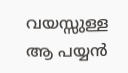വയസ്സുള്ള ആ പയ്യൻ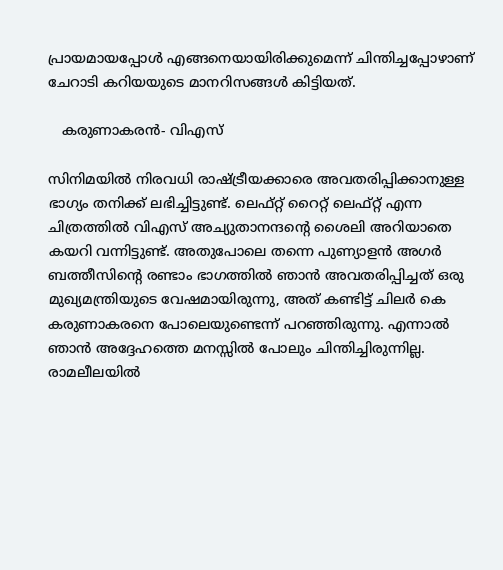പ്രായമായപ്പോൾ എങ്ങനെയായിരിക്കുമെന്ന് ചിന്തിച്ചപ്പോഴാണ് ചേറാടി കറിയയുടെ മാനറിസങ്ങൾ കിട്ടിയത്.

   കരുണാകരൻ- വിഎസ്

സിനിമയിൽ നിരവധി രാഷ്ട്രീയക്കാരെ അവതരിപ്പിക്കാനുള്ള ഭാഗ്യം തനിക്ക് ലഭിച്ചിട്ടുണ്ട്. ലെഫ്റ്റ് റൈറ്റ് ലെഫ്റ്റ് എന്ന ചിത്രത്തിൽ വിഎസ് അച്യുതാനന്ദന്റെ ശൈലി അറിയാതെ കയറി വന്നിട്ടുണ്ട്. അതുപോലെ തന്നെ പുണ്യാളൻ അഗർ ബത്തീസിന്റെ രണ്ടാം ഭാഗത്തിൽ ഞാൻ അവതരിപ്പിച്ചത് ഒരു മുഖ്യമന്ത്രിയുടെ വേഷമായിരുന്നു, അത് കണ്ടിട്ട് ചിലർ കെ കരുണാകരനെ പോലെയുണ്ടെന്ന് പറഞ്ഞിരുന്നു. എന്നാൽ ഞാൻ അദ്ദേഹത്തെ മനസ്സിൽ പോലും ചിന്തിച്ചിരുന്നില്ല. രാമലീലയിൽ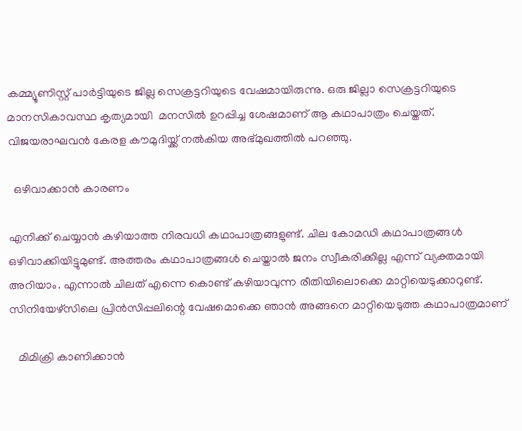കമ്മ്യൂണിസ്റ്റ് പാർട്ടിയുടെ ജില്ല സെക്രട്ടറിയുടെ വേഷമായിരുന്നു. ഒരു ജില്ലാ സെക്രട്ടറിയുടെ മാനസികാവസ്ഥ കൃത്യമായി  മനസിൽ ഉറപ്പിച്ച ശേഷമാണ് ആ കഥാപാത്രം ചെയ്തത്. വിജയരാഘവൻ കേരള കൗമുദിയ്ക്ക് നൽകിയ അഭ്മുഖത്തിൽ പറഞ്ഞു.

  ഒഴിവാക്കാൻ കാരണം

എനിക്ക് ചെയ്യാൻ കഴിയാത്ത നിരവധി കഥാപാത്രങ്ങളുണ്ട്. ചില കോമഡി കഥാപാത്രങ്ങൾ ഒഴിവാക്കിയിട്ടുമുണ്ട്. അത്തരം കഥാപാത്രങ്ങൾ ചെയ്താൽ ജനം സ്വീകരിക്കില്ല എന്ന് വ്യക്തമായി അറിയാം. എന്നാൽ ചിലത് എന്നെ കൊണ്ട് കഴിയാവുന്ന രീതിയിലൊക്കെ മാറ്റിയെടുക്കാറുണ്ട്. സിനിയേഴ്‌സിലെ പ്രിൻസിപ്പലിന്റെ വേഷമൊക്കെ ഞാൻ അങ്ങനെ മാറ്റിയെടുത്ത കഥാപാത്രമാണ്

   മിമിക്രി കാണിക്കാൻ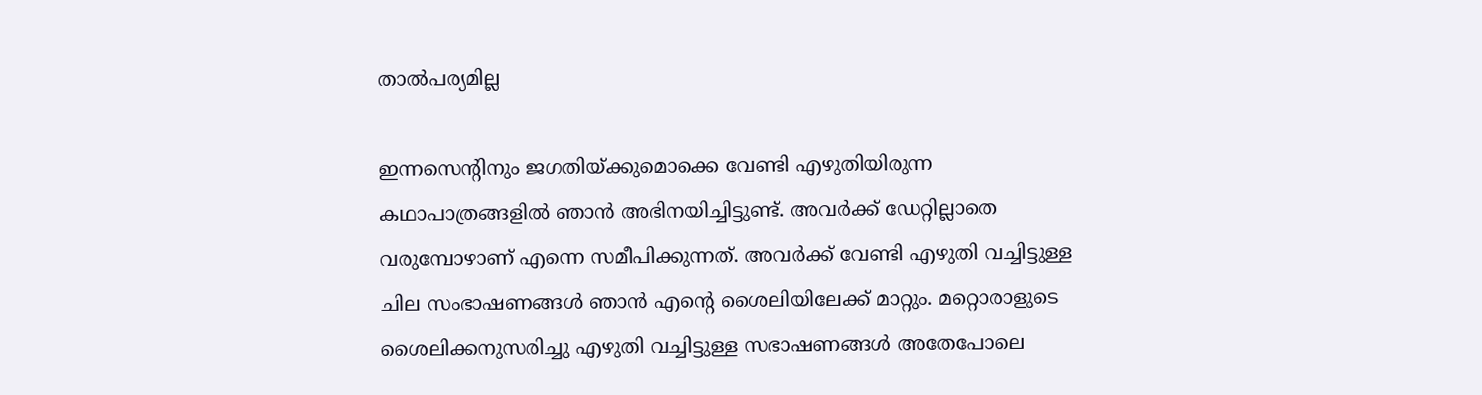താൽപര്യമില്ല

ഇന്നസെന്റിനും ജഗതിയ്ക്കുമൊക്കെ വേണ്ടി എഴുതിയിരുന്ന കഥാപാത്രങ്ങളിൽ ഞാൻ‌ അഭിനയിച്ചിട്ടുണ്ട്. അവർക്ക് ഡേറ്റില്ലാതെ വരുമ്പോഴാണ് എന്നെ സമീപിക്കുന്നത്. അവർക്ക് വേണ്ടി എഴുതി വച്ചിട്ടുള്ള ചില സംഭാഷണങ്ങൾ ഞാൻ എന്റെ ശൈലിയിലേക്ക് മാറ്റും. മറ്റൊരാളുടെ ശൈലിക്കനുസരിച്ചു എഴുതി വച്ചിട്ടുള്ള സഭാഷണങ്ങൾ അതേപോലെ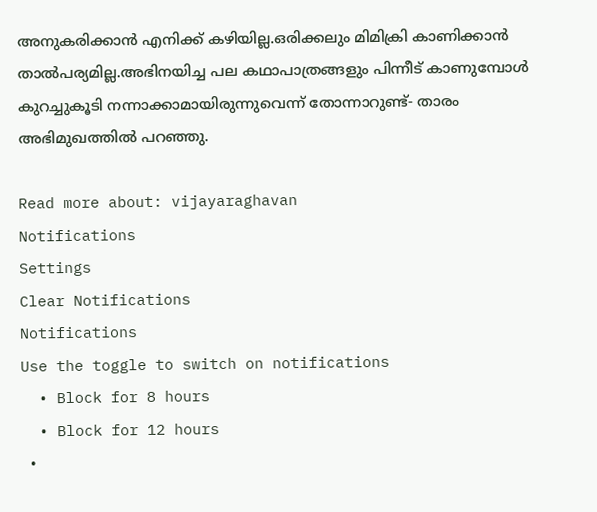അനുകരിക്കാൻ എനിക്ക് കഴിയില്ല.ഒരിക്കലും മിമിക്രി കാണിക്കാൻ താൽപര്യമില്ല.അഭിനയിച്ച പല കഥാപാത്രങ്ങളും പിന്നീട് കാണുമ്പോൾ കുറച്ചുകൂടി നന്നാക്കാമായിരുന്നുവെന്ന് തോന്നാറുണ്ട്- താരം അഭിമുഖത്തിൽ പറഞ്ഞു.

Read more about: vijayaraghavan
Notifications
Settings
Clear Notifications
Notifications
Use the toggle to switch on notifications
  • Block for 8 hours
  • Block for 12 hours
  •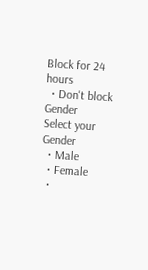Block for 24 hours
  • Don't block
Gender
Select your Gender
  • Male
  • Female
  •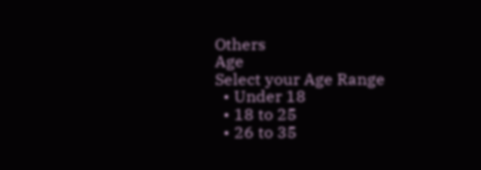Others
Age
Select your Age Range
  • Under 18
  • 18 to 25
  • 26 to 35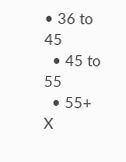• 36 to 45
  • 45 to 55
  • 55+
X